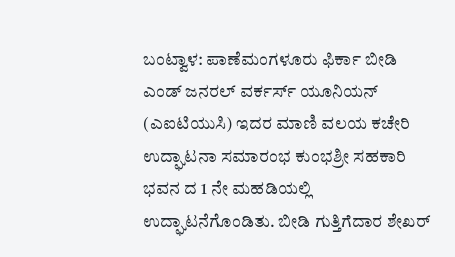ಬಂಟ್ವಾಳ: ಪಾಣೆಮಂಗಳೂರು ಫಿರ್ಕಾ ಬೀಡಿ ಎಂಡ್ ಜನರಲ್ ವರ್ಕರ್ಸ್ ಯೂನಿಯನ್ (ಎಐಟಿಯುಸಿ) ಇದರ ಮಾಣಿ ವಲಯ ಕಚೇರಿ ಉದ್ಘಾಟನಾ ಸಮಾರಂಭ ಕುಂಭಶ್ರೀ ಸಹಕಾರಿ ಭವನ ದ 1 ನೇ ಮಹಡಿಯಲ್ಲಿ ಉದ್ಘಾಟನೆಗೊಂಡಿತು. ಬೀಡಿ ಗುತ್ತಿಗೆದಾರ ಶೇಖರ್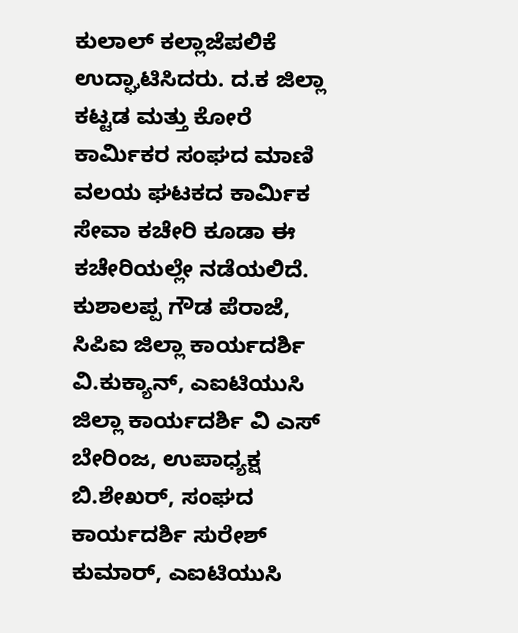ಕುಲಾಲ್ ಕಲ್ಲಾಜೆಪಲಿಕೆ ಉದ್ಘಾಟಿಸಿದರು. ದ.ಕ ಜಿಲ್ಲಾ ಕಟ್ಟಡ ಮತ್ತು ಕೋರೆ ಕಾರ್ಮಿಕರ ಸಂಘದ ಮಾಣಿ ವಲಯ ಘಟಕದ ಕಾರ್ಮಿಕ ಸೇವಾ ಕಚೇರಿ ಕೂಡಾ ಈ ಕಚೇರಿಯಲ್ಲೇ ನಡೆಯಲಿದೆ. ಕುಶಾಲಪ್ಪ ಗೌಡ ಪೆರಾಜೆ, ಸಿಪಿಐ ಜಿಲ್ಲಾ ಕಾರ್ಯದರ್ಶಿ ವಿ.ಕುಕ್ಯಾನ್, ಎಐಟಿಯುಸಿ ಜಿಲ್ಲಾ ಕಾರ್ಯದರ್ಶಿ ವಿ ಎಸ್ ಬೇರಿಂಜ, ಉಪಾಧ್ಯಕ್ಷ ಬಿ.ಶೇಖರ್, ಸಂಘದ ಕಾರ್ಯದರ್ಶಿ ಸುರೇಶ್ ಕುಮಾರ್, ಎಐಟಿಯುಸಿ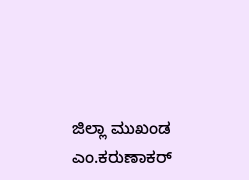ಜಿಲ್ಲಾ ಮುಖಂಡ ಎಂ.ಕರುಣಾಕರ್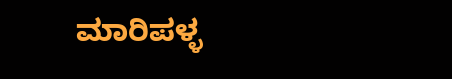ಮಾರಿಪಳ್ಳ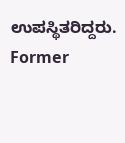ಉಪಸ್ಥಿತರಿದ್ದರು.
Former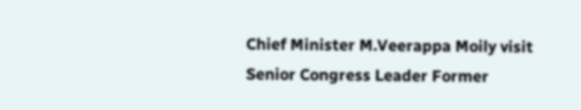Chief Minister M.Veerappa Moily visit Senior Congress Leader Former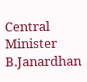Central Minister B.Janardhan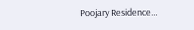Poojary Residence…